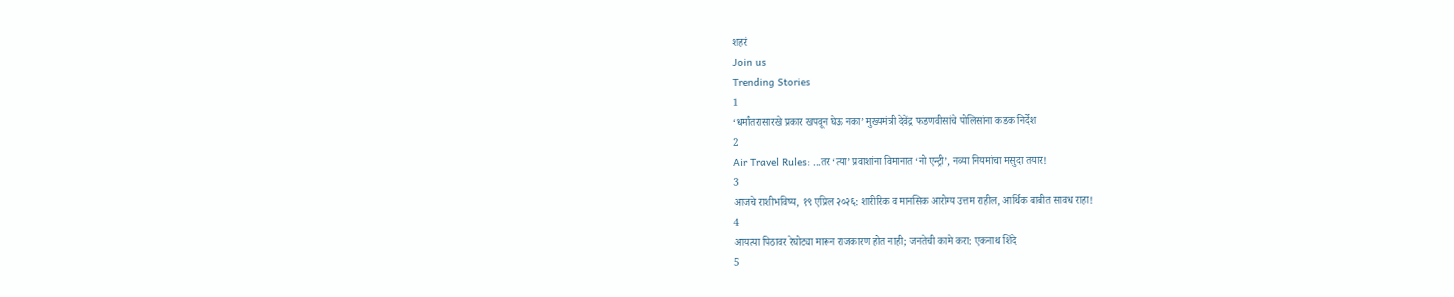शहरं
Join us
Trending Stories
1
‘धर्मांतरासारखे प्रकार खपवून घेऊ नका’ मुख्यमंत्री देवेंद्र फडणवीसांचे पोलिसांना कडक निर्देश
2
Air Travel Rules: ...तर ‘त्या’ प्रवाशांना विमानात ‘नो एन्ट्री’, नव्या नियमांचा मसुदा तयार!
3
आजचे राशीभविष्य, १९ एप्रिल २०२६: शारीरिक व मानसिक आरोग्य उत्तम राहील, आर्थिक बाबीत सावध राहा!
4
आयत्या पिठावर रेघोट्या मारून राजकारण होत नाही; जनतेची कामे करा: एकनाथ शिंदे
5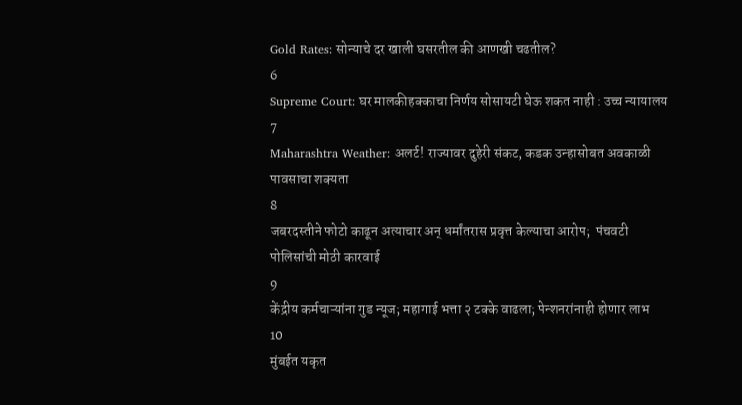Gold Rates: सोन्याचे दर खाली घसरतील की आणखी चढतील?
6
Supreme Court: घर मालकीहक्काचा निर्णय सोसायटी घेऊ शकत नाही : उच्च न्यायालय
7
Maharashtra Weather: अलर्ट! राज्यावर दुहेरी संकट, कडक उन्हासोबत अवकाळी पावसाचा शक्यता
8
जबरदस्तीने फोटो काढून अत्याचार अन् धर्मांतरास प्रवृत्त केल्याचा आरोप;  पंचवटी पोलिसांची मोठी कारवाई
9
केंद्रीय कर्मचाऱ्यांना गुड न्यूज; महागाई भत्ता २ टक्के वाढला; पेन्शनरांनाही होणार लाभ
10
मुंबईत यकृत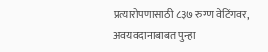प्रत्यारोपणासाठी ८३७ रुग्ण वेटिंगवर, अवयवदानाबाबत पुन्हा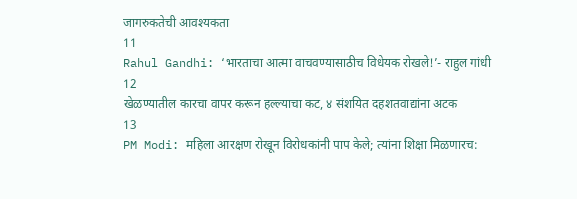जागरुकतेची आवश्यकता
11
Rahul Gandhi: ‘भारताचा आत्मा वाचवण्यासाठीच विधेयक रोखले!’- राहुल गांधी
12
खेळण्यातील कारचा वापर करून हल्ल्याचा कट, ४ संशयित दहशतवाद्यांना अटक
13
PM Modi: महिला आरक्षण रोखून विरोधकांनी पाप केले; त्यांना शिक्षा मिळणारच: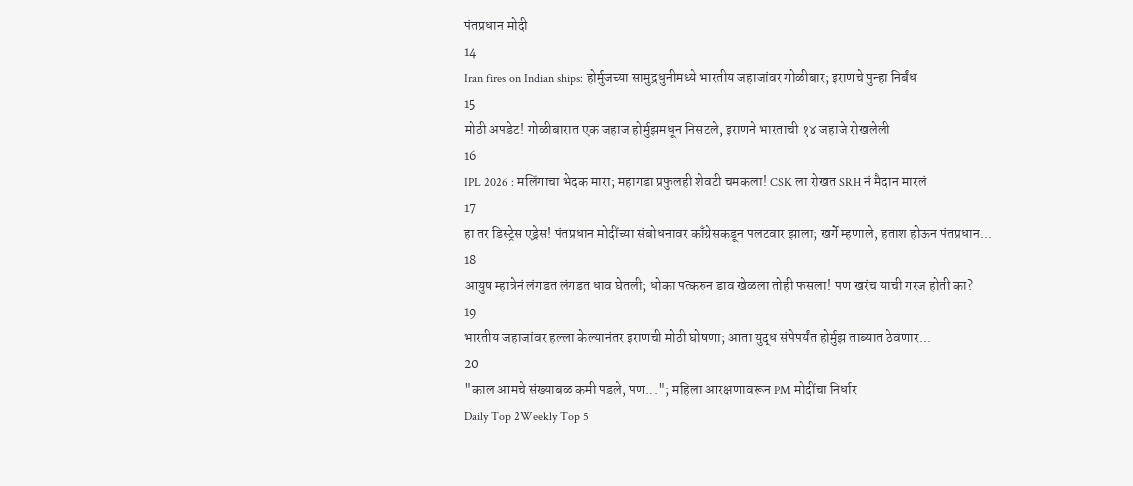पंतप्रधान मोदी
14
Iran fires on Indian ships: होर्मुजच्या सामुद्रधुनीमध्ये भारतीय जहाजांवर गोळीबार; इराणचे पुन्हा निर्बंध
15
मोठी अपडेट! गोळीबारात एक जहाज होर्मुझमधून निसटले, इराणने भारताची १४ जहाजे रोखलेली
16
IPL 2026 : मलिंगाचा भेदक मारा; महागडा प्रफुलही शेवटी चमकला! CSK ला रोखत SRH नं मैदान मारलं
17
हा तर डिस्ट्रेस एड्रेस! पंतप्रधान मोदींच्या संबोधनावर काँग्रेसकडून पलटवार झाला; खर्गे म्हणाले, हताश होऊन पंतप्रधान...
18
आयुष म्हात्रेनं लंगडत लंगडत धाव घेतली; धोका पत्करुन डाव खेळला तोही फसला! पण खरंच याची गरज होती का?
19
भारतीय जहाजांवर हल्ला केल्यानंतर इराणची मोठी घोषणा; आता युद्ध संपेपर्यंत होर्मुझ ताब्यात ठेवणार...
20
"काल आमचे संख्याबळ कमी पडले, पण..."; महिला आरक्षणावरून PM मोदींचा निर्धार
Daily Top 2Weekly Top 5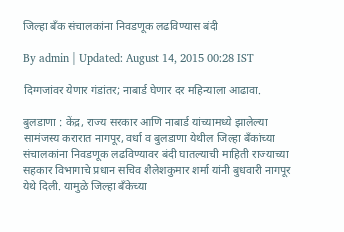जिल्हा बँक संचालकांना निवडणूक लढविण्यास बंदी

By admin | Updated: August 14, 2015 00:28 IST

दिग्गजांवर येणार गंडांतर; नाबार्ड घेणार दर महिन्याला आढावा.

बुलडाणा : केंद्र, राज्य सरकार आणि नाबार्ड यांच्यामध्ये झालेल्या सामंजस्य करारात नागपूर, वर्धा व बुलडाणा येथील जिल्हा बँकांच्या संचालकांना निवडणूक लढविण्यावर बंदी घातल्याची माहिती राज्याच्या सहकार विभागाचे प्रधान सचिव शैलेशकुमार शर्मा यांनी बुधवारी नागपूर येथे दिली. यामुळे जिल्हा बँकेच्या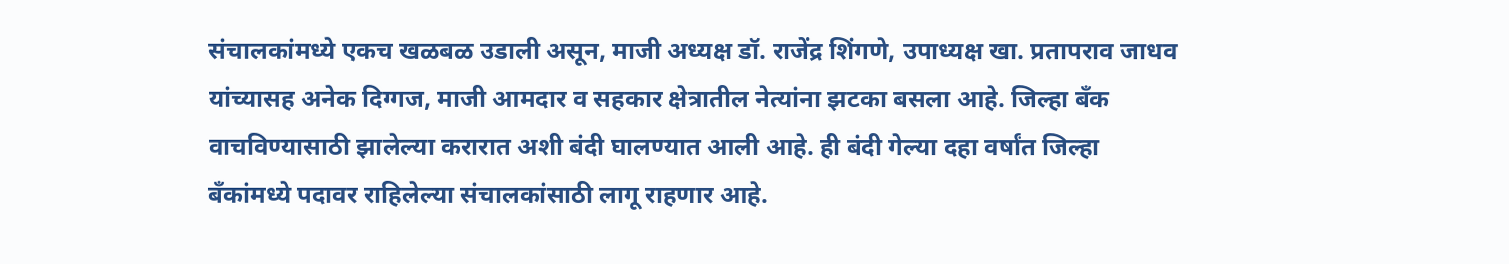संचालकांमध्ये एकच खळबळ उडाली असून, माजी अध्यक्ष डॉ. राजेंद्र शिंगणे, उपाध्यक्ष खा. प्रतापराव जाधव यांच्यासह अनेक दिग्गज, माजी आमदार व सहकार क्षेत्रातील नेत्यांना झटका बसला आहे. जिल्हा बँक वाचविण्यासाठी झालेल्या करारात अशी बंदी घालण्यात आली आहे. ही बंदी गेल्या दहा वर्षांत जिल्हा बँकांमध्ये पदावर राहिलेल्या संचालकांसाठी लागू राहणार आहे.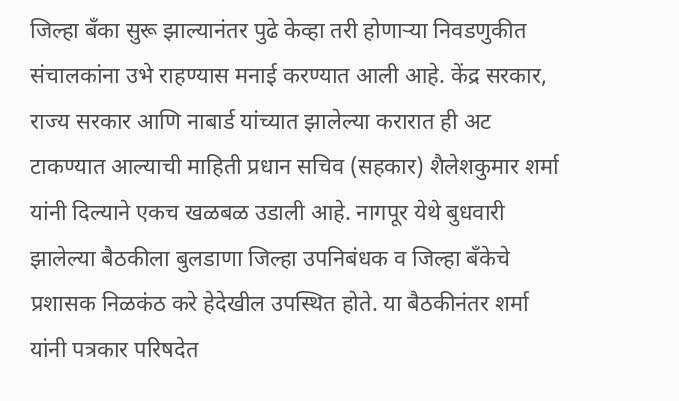जिल्हा बँका सुरू झाल्यानंतर पुढे केव्हा तरी होणार्‍या निवडणुकीत संचालकांना उभे राहण्यास मनाई करण्यात आली आहे. केंद्र सरकार, राज्य सरकार आणि नाबार्ड यांच्यात झालेल्या करारात ही अट टाकण्यात आल्याची माहिती प्रधान सचिव (सहकार) शैलेशकुमार शर्मा यांनी दिल्याने एकच खळबळ उडाली आहे. नागपूर येथे बुधवारी झालेल्या बैठकीला बुलडाणा जिल्हा उपनिबंधक व जिल्हा बँकेचे प्रशासक निळकंठ करे हेदेखील उपस्थित होते. या बैठकीनंतर शर्मा यांनी पत्रकार परिषदेत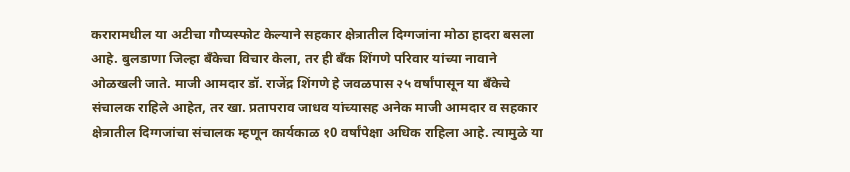करारामधील या अटीचा गौप्यस्फोट केल्याने सहकार क्षेत्रातील दिग्गजांना मोठा हादरा बसला आहे. बुलडाणा जिल्हा बँकेचा विचार केला, तर ही बँक शिंगणे परिवार यांच्या नावाने ओळखली जाते. माजी आमदार डॉ. राजेंद्र शिंगणे हे जवळपास २५ वर्षांपासून या बँकेचे संचालक राहिले आहेत, तर खा. प्रतापराव जाधव यांच्यासह अनेक माजी आमदार व सहकार क्षेत्रातील दिग्गजांचा संचालक म्हणून कार्यकाळ १0 वर्षांपेक्षा अधिक राहिला आहे. त्यामुळे या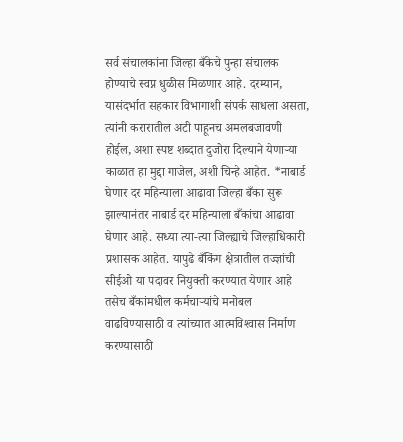सर्व संचालकांना जिल्हा बँकेचे पुन्हा संचालक होण्याचे स्वप्न धुळीस मिळणार आहे. दरम्यान, यासंदर्भात सहकार विभागाशी संपर्क साधला असता, त्यांनी करारातील अटी पाहूनच अमलबजावणी होईल, अशा स्पष्ट शब्दात दुजोरा दिल्याने येणार्‍या काळात हा मुद्दा गाजेल, अशी चिन्हे आहेत. *नाबार्ड घेणार दर महिन्याला आढावा जिल्हा बँका सुरू झाल्यानंतर नाबार्ड दर महिन्याला बँकांचा आढावा घेणार आहे. सध्या त्या-त्या जिल्ह्याचे जिल्हाधिकारी प्रशासक आहेत. यापुढे बँकिंग क्षेत्रातील तज्ज्ञांची सीईओ या पदावर नियुक्ती करण्यात येणार आहे तसेच बँकांमधील कर्मचार्‍यांचे मनोबल वाढविण्यासाठी व त्यांच्यात आत्मविश्‍वास निर्माण करण्यासाठी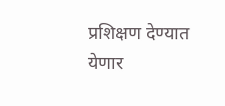प्रशिक्षण देण्यात येणार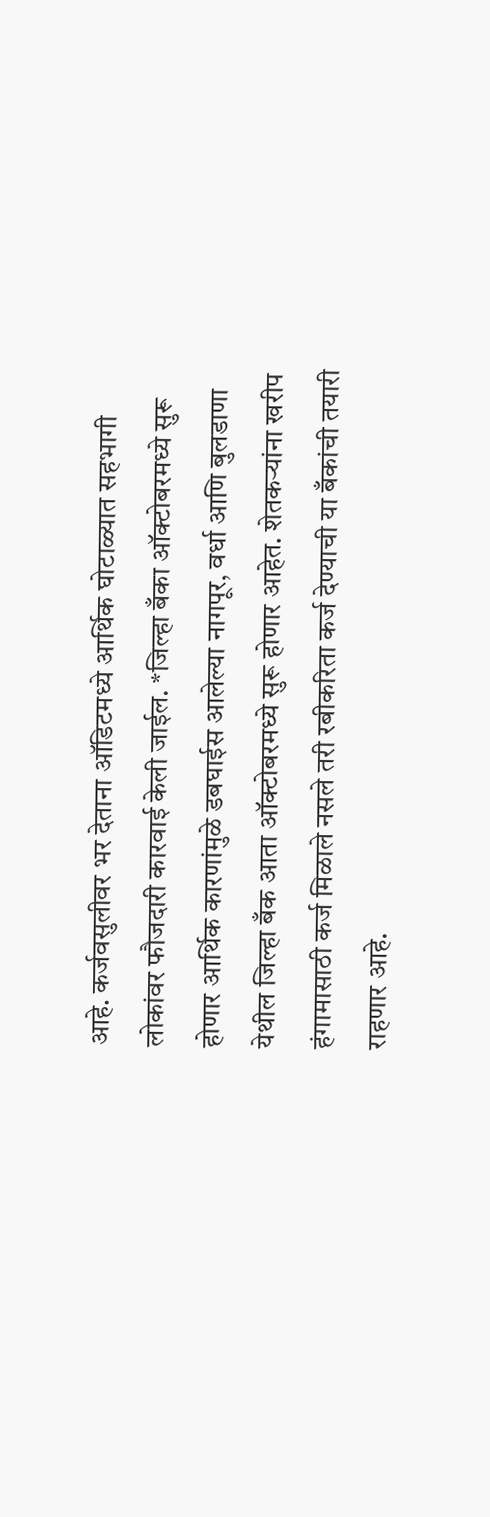आहे. कर्जवसुलीवर भर देताना ऑडिटमध्ये आर्थिक घोटाळ्यात सहभागी लोकांवर फौजदारी कारवाई केली जाईल. *जिल्हा बँका ऑक्टोबरमध्ये सुरू होणार आर्थिक कारणांमुळे डबघाईस आलेल्या नागपूर, वर्धा आणि बुलडाणा येथील जिल्हा बँक आता ऑक्टोबरमध्ये सुरू होणार आहेत. शेतकर्‍यांना खरीप हंगामासाठी कर्ज मिळाले नसले तरी रबीकरिता कर्ज देण्याची या बँकांची तयारी राहणार आहे.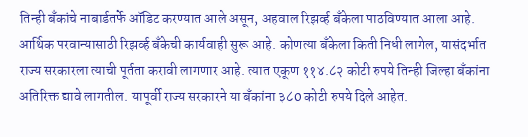तिन्ही बँकांचे नाबार्डतर्फे ऑडिट करण्यात आले असून, अहवाल रिझर्व्ह बँकेला पाठविण्यात आला आहे. आर्थिक परवान्यासाठी रिझर्व्ह बँकेची कार्यवाही सुरू आहे. कोणत्या बँकेला किती निधी लागेल, यासंदर्भात राज्य सरकारला त्याची पूर्तता करावी लागणार आहे. त्यात एकूण ११४.८२ कोटी रुपये तिन्ही जिल्हा बँकांना अतिरिक्त द्यावे लागतील. यापूर्वी राज्य सरकारने या बँकांना ३८0 कोटी रुपये दिले आहेत.